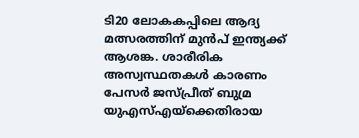ടി20 ലോകകപ്പിലെ ആദ്യ മത്സരത്തിന് മുൻപ് ഇന്ത്യക്ക് ആശങ്ക. ശാരീരിക അസ്വസ്ഥതകൾ കാരണം പേസർ ജസ്പ്രീത് ബുമ്ര യുഎസ്എയ്ക്കെതിരായ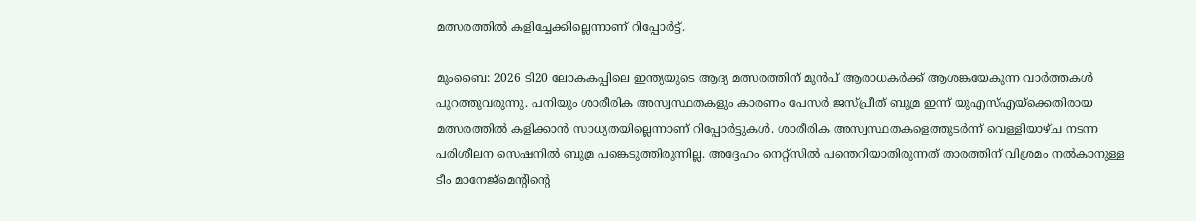മത്സരത്തിൽ കളിച്ചേക്കില്ലെന്നാണ് റിപ്പോർട്ട്.

മുംബൈ: 2026 ടി20 ലോകകപ്പിലെ ഇന്ത്യയുടെ ആദ്യ മത്സരത്തിന് മുന്‍പ് ആരാധകര്‍ക്ക് ആശങ്കയേകുന്ന വാര്‍ത്തകള്‍ പുറത്തുവരുന്നു. പനിയും ശാരീരിക അസ്വസ്ഥതകളും കാരണം പേസര്‍ ജസ്പ്രീത് ബുമ്ര ഇന്ന് യുഎസ്എയ്ക്കെതിരായ മത്സരത്തില്‍ കളിക്കാന്‍ സാധ്യതയില്ലെന്നാണ് റിപ്പോര്‍ട്ടുകള്‍. ശാരീരിക അസ്വസ്ഥതകളെത്തുടര്‍ന്ന് വെള്ളിയാഴ്ച നടന്ന പരിശീലന സെഷനില്‍ ബുമ്ര പങ്കെടുത്തിരുന്നില്ല. അദ്ദേഹം നെറ്റ്സില്‍ പന്തെറിയാതിരുന്നത് താരത്തിന് വിശ്രമം നല്‍കാനുള്ള ടീം മാനേജ്മെന്റിന്റെ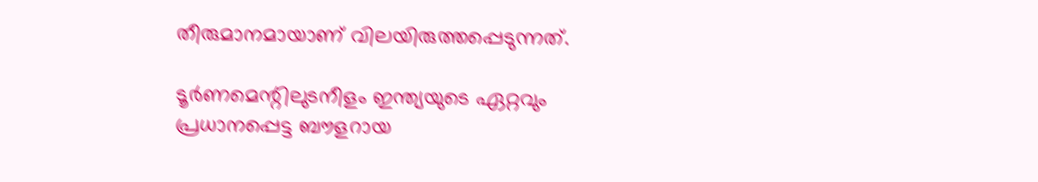തീരുമാനമായാണ് വിലയിരുത്തപ്പെടുന്നത്.

ടൂര്‍ണമെന്റിലുടനീളം ഇന്ത്യയുടെ ഏറ്റവും പ്രധാനപ്പെട്ട ബൗളറായ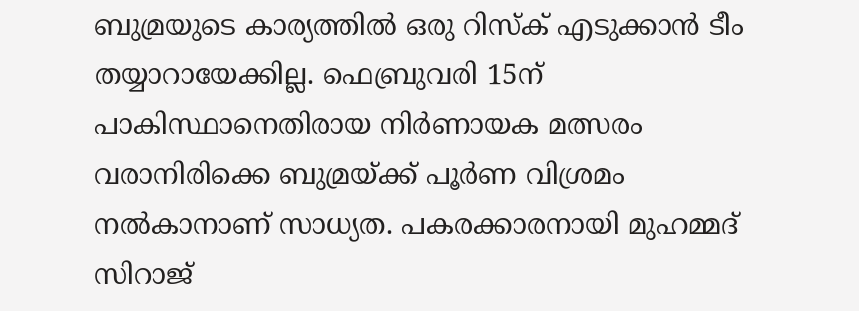ബുമ്രയുടെ കാര്യത്തില്‍ ഒരു റിസ്‌ക് എടുക്കാന്‍ ടീം തയ്യാറായേക്കില്ല. ഫെബ്രുവരി 15ന് പാകിസ്ഥാനെതിരായ നിര്‍ണായക മത്സരം വരാനിരിക്കെ ബുമ്രയ്ക്ക് പൂര്‍ണ വിശ്രമം നല്‍കാനാണ് സാധ്യത. പകരക്കാരനായി മുഹമ്മദ് സിറാജ്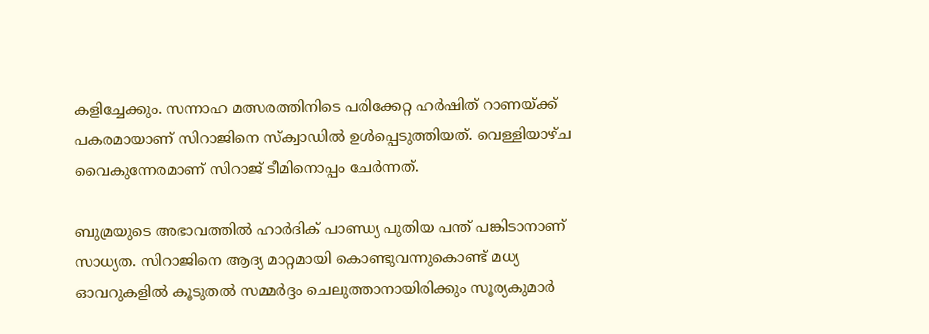കളിച്ചേക്കും. സന്നാഹ മത്സരത്തിനിടെ പരിക്കേറ്റ ഹര്‍ഷിത് റാണയ്ക്ക് പകരമായാണ് സിറാജിനെ സ്‌ക്വാഡില്‍ ഉള്‍പ്പെടുത്തിയത്. വെള്ളിയാഴ്ച വൈകുന്നേരമാണ് സിറാജ് ടീമിനൊപ്പം ചേര്‍ന്നത്.

ബുമ്രയുടെ അഭാവത്തില്‍ ഹാര്‍ദിക് പാണ്ഡ്യ പുതിയ പന്ത് പങ്കിടാനാണ് സാധ്യത. സിറാജിനെ ആദ്യ മാറ്റമായി കൊണ്ടുവന്നുകൊണ്ട് മധ്യ ഓവറുകളില്‍ കൂടുതല്‍ സമ്മര്‍ദ്ദം ചെലുത്താനായിരിക്കും സൂര്യകുമാര്‍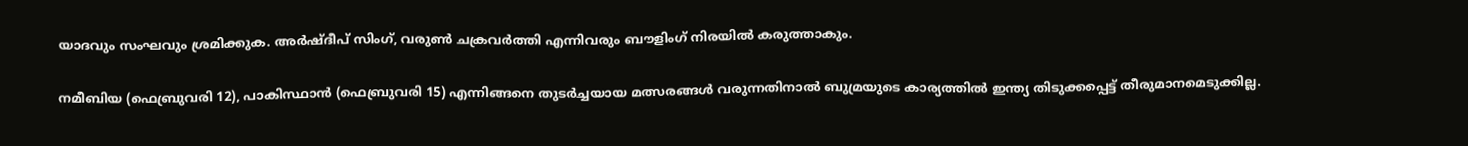യാദവും സംഘവും ശ്രമിക്കുക. അര്‍ഷ്ദീപ് സിംഗ്, വരുണ്‍ ചക്രവര്‍ത്തി എന്നിവരും ബൗളിംഗ് നിരയില്‍ കരുത്താകും.

നമീബിയ (ഫെബ്രുവരി 12), പാകിസ്ഥാന്‍ (ഫെബ്രുവരി 15) എന്നിങ്ങനെ തുടര്‍ച്ചയായ മത്സരങ്ങള്‍ വരുന്നതിനാല്‍ ബുമ്രയുടെ കാര്യത്തില്‍ ഇന്ത്യ തിടുക്കപ്പെട്ട് തീരുമാനമെടുക്കില്ല.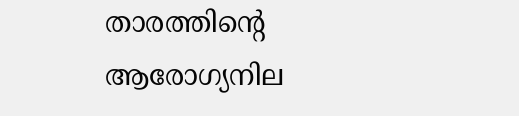താരത്തിന്റെ ആരോഗ്യനില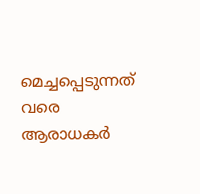മെച്ചപ്പെടുന്നത് വരെ ആരാധകര്‍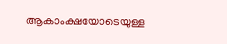ആകാംക്ഷയോടെയുള്ള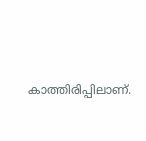കാത്തിരിപ്പിലാണ്.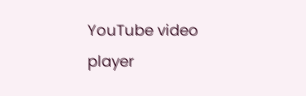YouTube video player